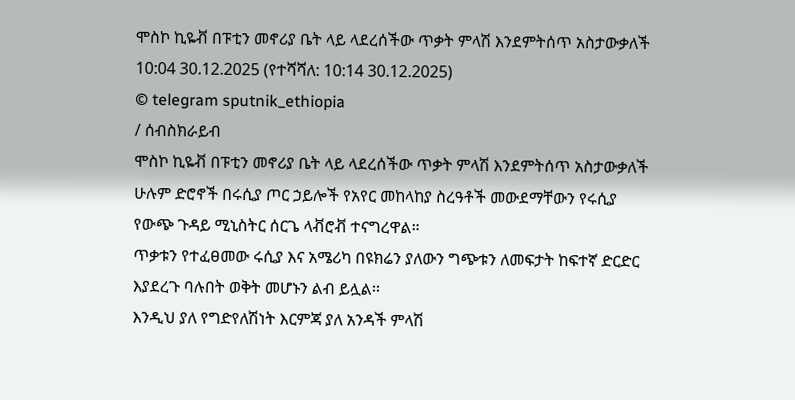ሞስኮ ኪዬቭ በፑቲን መኖሪያ ቤት ላይ ላደረሰችው ጥቃት ምላሽ እንደምትሰጥ አስታውቃለች
10:04 30.12.2025 (የተሻሻለ: 10:14 30.12.2025)
© telegram sputnik_ethiopia
/ ሰብስክራይብ
ሞስኮ ኪዬቭ በፑቲን መኖሪያ ቤት ላይ ላደረሰችው ጥቃት ምላሽ እንደምትሰጥ አስታውቃለች
ሁሉም ድሮኖች በሩሲያ ጦር ኃይሎች የአየር መከላከያ ስረዓቶች መውደማቸውን የሩሲያ የውጭ ጉዳይ ሚኒስትር ሰርጌ ላቭሮቭ ተናግረዋል።
ጥቃቱን የተፈፀመው ሩሲያ እና አሜሪካ በዩክሬን ያለውን ግጭቱን ለመፍታት ከፍተኛ ድርድር እያደረጉ ባሉበት ወቅት መሆኑን ልብ ይሏል፡፡
እንዲህ ያለ የግድየለሽነት እርምጃ ያለ አንዳች ምላሽ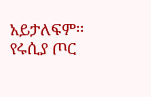አይታለፍም፡፡
የሩሲያ ጦር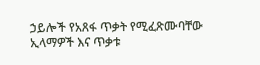ኃይሎች የአጸፋ ጥቃት የሚፈጽሙባቸው ኢላማዎች እና ጥቃቱ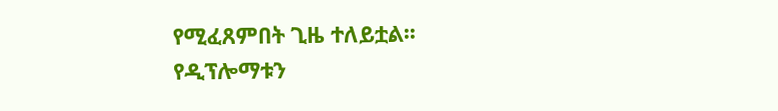የሚፈጸምበት ጊዜ ተለይቷል፡፡
የዲፕሎማቱን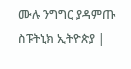ሙሉ ንግግር ያዳምጡ
ስፑትኒክ ኢትዮጵያ |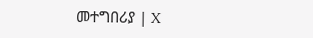መተግበሪያ | X